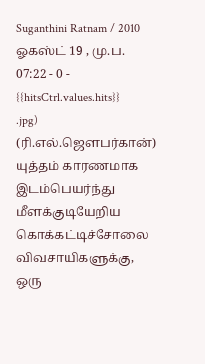Suganthini Ratnam / 2010 ஓகஸ்ட் 19 , மு.ப. 07:22 - 0 - {{hitsCtrl.values.hits}}
.jpg)
(ரி.எல்.ஜௌபர்கான்)
யுத்தம் காரணமாக இடம்பெயர்ந்து மீளக்குடியேறிய கொக்கட்டிச்சோலை விவசாயிகளுக்கு, ஒரு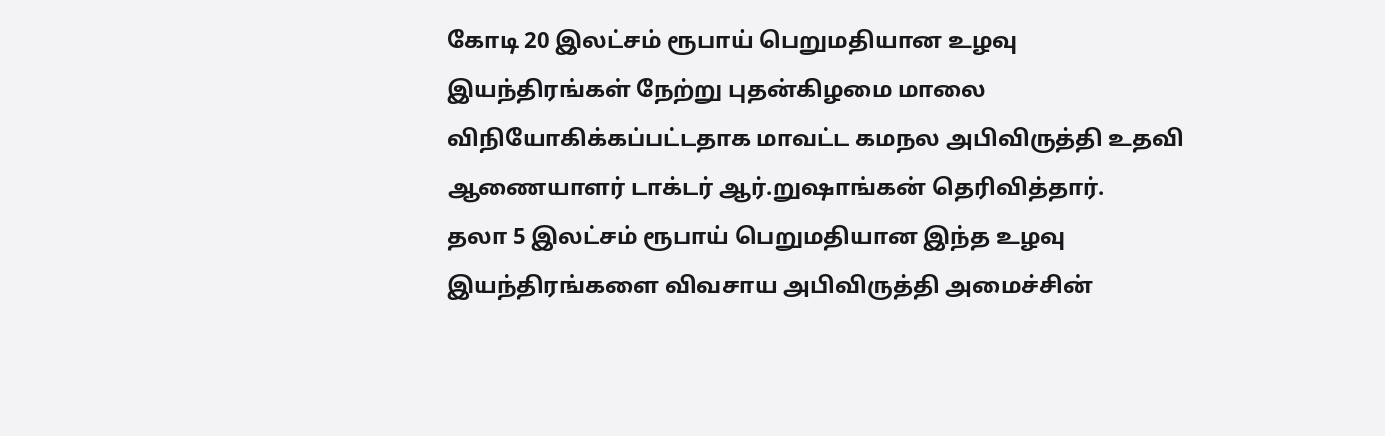கோடி 20 இலட்சம் ரூபாய் பெறுமதியான உழவு இயந்திரங்கள் நேற்று புதன்கிழமை மாலை விநியோகிக்கப்பட்டதாக மாவட்ட கமநல அபிவிருத்தி உதவி ஆணையாளர் டாக்டர் ஆர்.றுஷாங்கன் தெரிவித்தார்.
தலா 5 இலட்சம் ரூபாய் பெறுமதியான இந்த உழவு இயந்திரங்களை விவசாய அபிவிருத்தி அமைச்சின்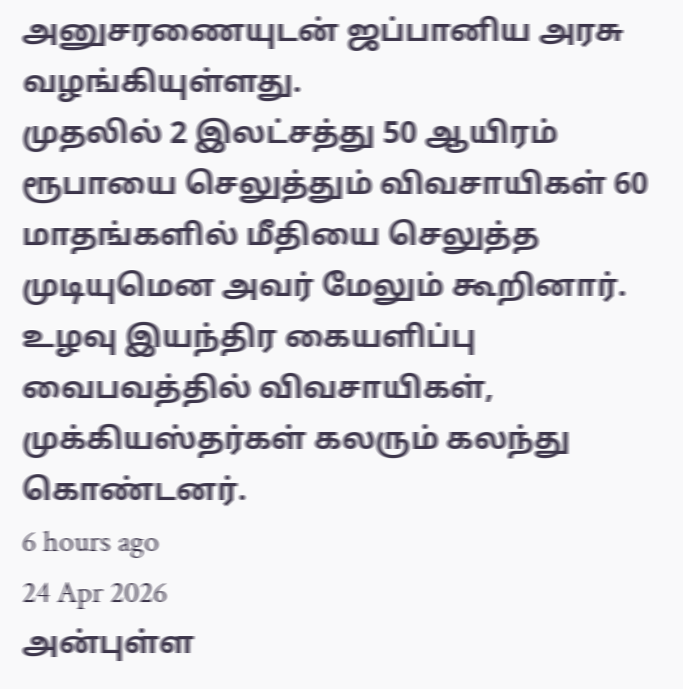அனுசரணையுடன் ஜப்பானிய அரசு வழங்கியுள்ளது.
முதலில் 2 இலட்சத்து 50 ஆயிரம் ரூபாயை செலுத்தும் விவசாயிகள் 60 மாதங்களில் மீதியை செலுத்த முடியுமென அவர் மேலும் கூறினார்.
உழவு இயந்திர கையளிப்பு வைபவத்தில் விவசாயிகள், முக்கியஸ்தர்கள் கலரும் கலந்து கொண்டனர்.
6 hours ago
24 Apr 2026
அன்புள்ள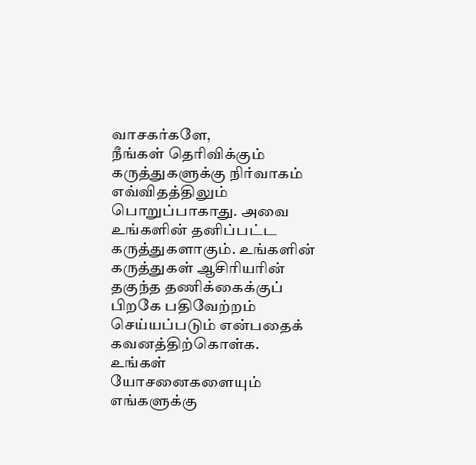வாசகர்களே,
நீங்கள் தெரிவிக்கும் கருத்துகளுக்கு நிர்வாகம் எவ்விதத்திலும் பொறுப்பாகாது. அவை உங்களின் தனிப்பட்ட கருத்துகளாகும். உங்களின் கருத்துகள் ஆசிரியரின் தகுந்த தணிக்கைக்குப் பிறகே பதிவேற்றம் செய்யப்படும் என்பதைக் கவனத்திற்கொள்க. உங்கள் யோசனைகளையும் எங்களுக்கு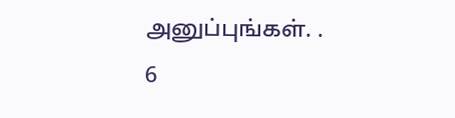அனுப்புங்கள். .
6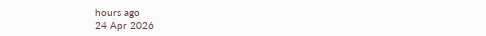hours ago
24 Apr 2026